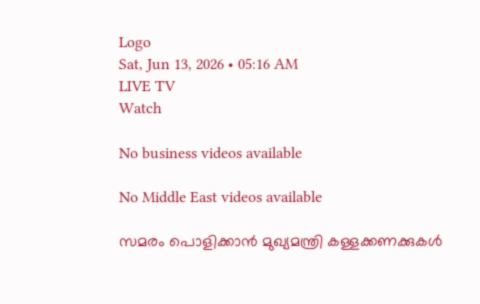Logo
Sat, Jun 13, 2026 • 05:16 AM
LIVE TV
Watch

No business videos available

No Middle East videos available

സമരം പൊളിക്കാന്‍ മുഖ്യമന്ത്രി കള്ളക്കണക്കുകള്‍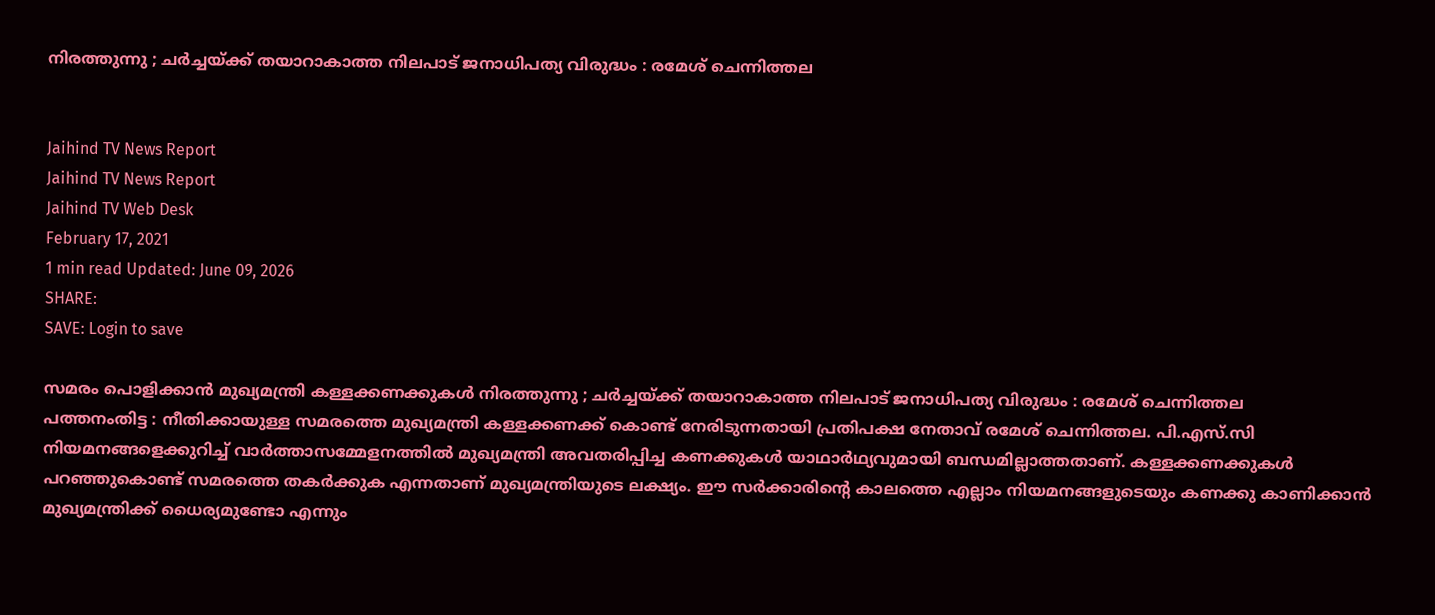നിരത്തുന്നു ; ചർച്ചയ്ക്ക് തയാറാകാത്ത നിലപാട് ജനാധിപത്യ വിരുദ്ധം : രമേശ് ചെന്നിത്തല


Jaihind TV News Report
Jaihind TV News Report
Jaihind TV Web Desk
February 17, 2021
1 min read Updated: June 09, 2026
SHARE:
SAVE: Login to save

സമരം പൊളിക്കാന്‍ മുഖ്യമന്ത്രി കള്ളക്കണക്കുകള്‍ നിരത്തുന്നു ; ചർച്ചയ്ക്ക് തയാറാകാത്ത നിലപാട് ജനാധിപത്യ വിരുദ്ധം : രമേശ് ചെന്നിത്തല
പത്തനംതിട്ട : നീതിക്കായുള്ള സമരത്തെ മുഖ്യമന്ത്രി കള്ളക്കണക്ക് കൊണ്ട് നേരിടുന്നതായി പ്രതിപക്ഷ നേതാവ് രമേശ് ചെന്നിത്തല. പി.എസ്.സി നിയമനങ്ങളെക്കുറിച്ച് വാര്‍ത്താസമ്മേളനത്തില്‍ മുഖ്യമന്ത്രി അവതരിപ്പിച്ച കണക്കുകള്‍ യാഥാര്‍ഥ്യവുമായി ബന്ധമില്ലാത്തതാണ്. കള്ളക്കണക്കുകള്‍ പറഞ്ഞുകൊണ്ട് സമരത്തെ തകര്‍ക്കുക എന്നതാണ് മുഖ്യമന്ത്രിയുടെ ലക്ഷ്യം. ഈ സർക്കാരിന്‍റെ കാലത്തെ എല്ലാം നിയമനങ്ങളുടെയും കണക്കു കാണിക്കാൻ മുഖ്യമന്ത്രിക്ക് ധൈര്യമുണ്ടോ എന്നും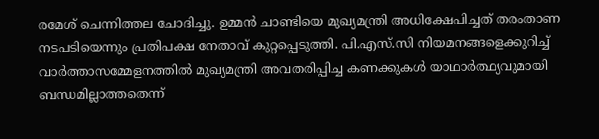രമേശ്‌ ചെന്നിത്തല ചോദിച്ചു. ഉമ്മന്‍ ചാണ്ടിയെ മുഖ്യമന്ത്രി അധിക്ഷേപിച്ചത് തരംതാണ നടപടിയെന്നും പ്രതിപക്ഷ നേതാവ് കുറ്റപ്പെടുത്തി. പി.എസ്.സി നിയമനങ്ങളെക്കുറിച്ച് വാര്‍ത്താസമ്മേളനത്തില്‍ മുഖ്യമന്ത്രി അവതരിപ്പിച്ച കണക്കുകള്‍ യാഥാര്‍ത്ഥ്യവുമായി ബന്ധമില്ലാത്തതെന്ന്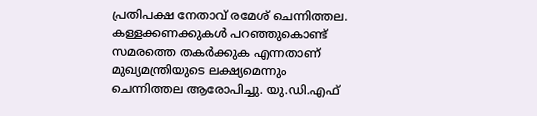പ്രതിപക്ഷ നേതാവ് രമേശ് ചെന്നിത്തല. കള്ളക്കണക്കുകള്‍ പറഞ്ഞുകൊണ്ട് സമരത്തെ തകര്‍ക്കുക എന്നതാണ് മുഖ്യമന്ത്രിയുടെ ലക്ഷ്യമെന്നും ചെന്നിത്തല ആരോപിച്ചു. യു.ഡി.എഫ്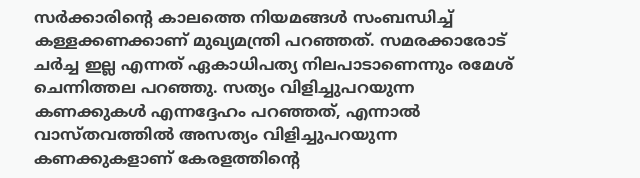സര്‍ക്കാരിന്‍റെ കാലത്തെ നിയമങ്ങള്‍ സംബന്ധിച്ച് കള്ളക്കണക്കാണ് മുഖ്യമന്ത്രി പറഞ്ഞത്. സമരക്കാരോട് ചർച്ച ഇല്ല എന്നത് ഏകാധിപത്യ നിലപാടാണെന്നും രമേശ് ചെന്നിത്തല പറഞ്ഞു. സത്യം വിളിച്ചുപറയുന്ന കണക്കുകള്‍ എന്നദ്ദേഹം പറഞ്ഞത്, എന്നാല്‍ വാസ്തവത്തില്‍ അസത്യം വിളിച്ചുപറയുന്ന കണക്കുകളാണ് കേരളത്തിന്‍റെ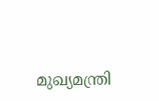മുഖ്യമന്ത്രി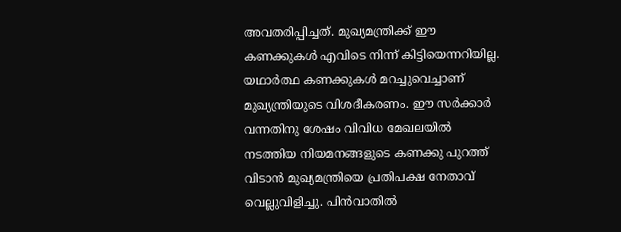അവതരിപ്പിച്ചത്. മുഖ്യമന്ത്രിക്ക് ഈ കണക്കുകള്‍ എവിടെ നിന്ന് കിട്ടിയെന്നറിയില്ല. യഥാർത്ഥ കണക്കുകള്‍ മറച്ചുവെച്ചാണ് മുഖ്യന്ത്രിയുടെ വിശദീകരണം. ഈ സർക്കാർ വന്നതിനു ശേഷം വിവിധ മേഖലയിൽ നടത്തിയ നിയമനങ്ങളുടെ കണക്കു പുറത്ത് വിടാൻ മുഖ്യമന്ത്രിയെ പ്രതിപക്ഷ നേതാവ് വെല്ലുവിളിച്ചു. പിന്‍വാതില്‍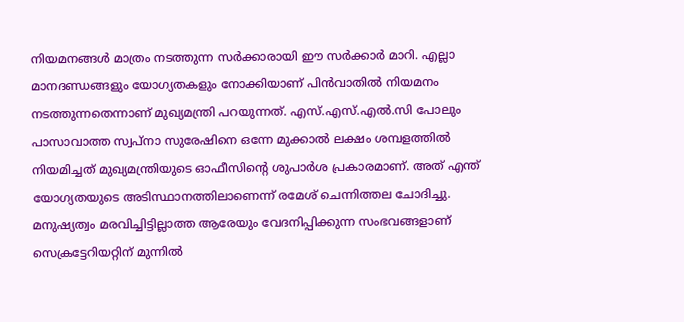നിയമനങ്ങള്‍ മാത്രം നടത്തുന്ന സര്‍ക്കാരായി ഈ സര്‍ക്കാര്‍ മാറി. എല്ലാ മാനദണ്ഡങ്ങളും യോഗ്യതകളും നോക്കിയാണ് പിന്‍വാതില്‍ നിയമനം നടത്തുന്നതെന്നാണ് മുഖ്യമന്ത്രി പറയുന്നത്. എസ്.എസ്.എല്‍.സി പോലും പാസാവാത്ത സ്വപ്‌നാ സുരേഷിനെ ഒന്നേ മുക്കാല്‍ ലക്ഷം ശമ്പളത്തില്‍ നിയമിച്ചത് മുഖ്യമന്ത്രിയുടെ ഓഫീസിന്‍റെ ശുപാര്‍ശ പ്രകാരമാണ്. അത് എന്ത് യോഗ്യതയുടെ അടിസ്ഥാനത്തിലാണെന്ന് രമേശ് ചെന്നിത്തല ചോദിച്ചു. മനുഷ്യത്വം മരവിച്ചിട്ടില്ലാത്ത ആരേയും വേദനിപ്പിക്കുന്ന സംഭവങ്ങളാണ് സെക്രട്ടേറിയറ്റിന് മുന്നില്‍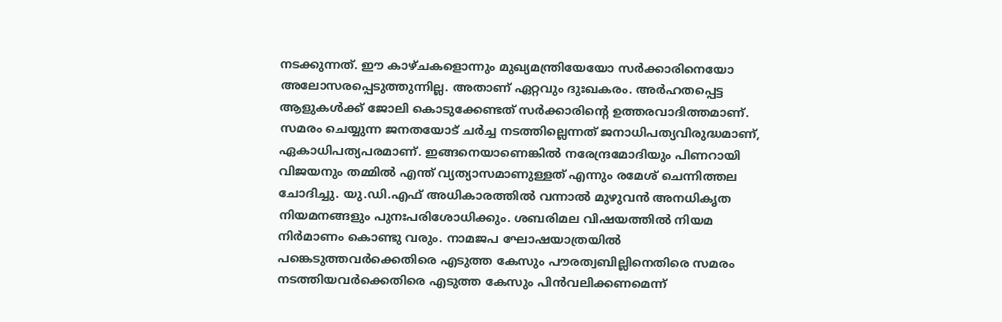നടക്കുന്നത്. ഈ കാഴ്ചകളൊന്നും മുഖ്യമന്ത്രിയേയോ സര്‍ക്കാരിനെയോ അലോസരപ്പെടുത്തുന്നില്ല. അതാണ് ഏറ്റവും ദുഃഖകരം. അര്‍ഹതപ്പെട്ട ആളുകള്‍ക്ക് ജോലി കൊടുക്കേണ്ടത് സര്‍ക്കാരിന്‍റെ ഉത്തരവാദിത്തമാണ്. സമരം ചെയ്യുന്ന ജനതയോട് ചര്‍ച്ച നടത്തില്ലെന്നത് ജനാധിപത്യവിരുദ്ധമാണ്, ഏകാധിപത്യപരമാണ്. ഇങ്ങനെയാണെങ്കില്‍ നരേന്ദ്രമോദിയും പിണറായി വിജയനും തമ്മില്‍ എന്ത് വ്യത്യാസമാണുള്ളത് എന്നും രമേശ് ചെന്നിത്തല ചോദിച്ചു. യു.ഡി.എഫ് അധികാരത്തില്‍ വന്നാല്‍ മുഴുവന്‍ അനധികൃത നിയമനങ്ങളും പുനഃപരിശോധിക്കും. ശബരിമല വിഷയത്തിൽ നിയമ നിർമാണം കൊണ്ടു വരും. നാമജപ ഘോഷയാത്രയിൽ പങ്കെടുത്തവർക്കെതിരെ എടുത്ത കേസും പൗരത്വബില്ലിനെതിരെ സമരം നടത്തിയവർക്കെതിരെ എടുത്ത കേസും പിൻവലിക്കണമെന്ന്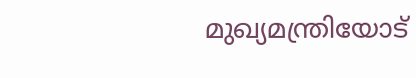മുഖ്യമന്ത്രിയോട്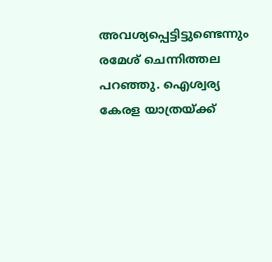അവശ്യപ്പെട്ടിട്ടുണ്ടെന്നും രമേശ് ചെന്നിത്തല പറഞ്ഞു. ഐശ്വര്യ കേരള യാത്രയ്ക്ക്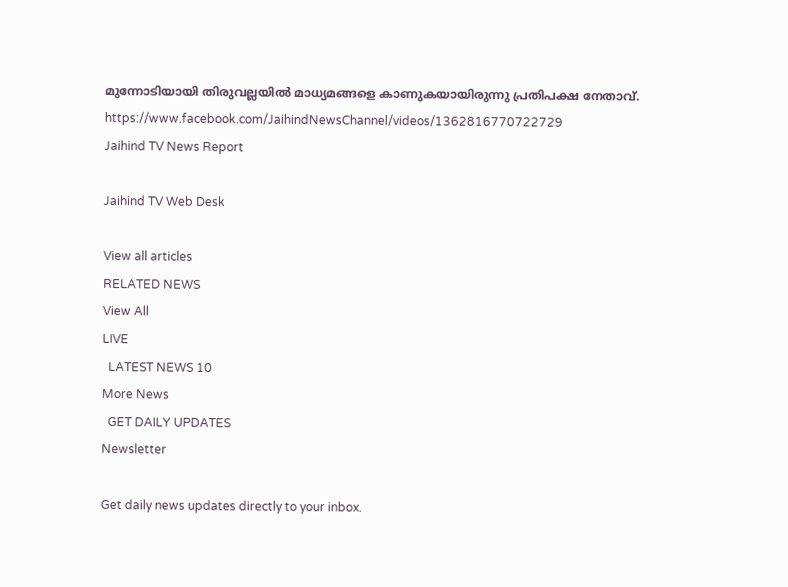മുന്നോടിയായി തിരുവല്ലയില്‍ മാധ്യമങ്ങളെ കാണുകയായിരുന്നു പ്രതിപക്ഷ നേതാവ്. https://www.facebook.com/JaihindNewsChannel/videos/1362816770722729
Jaihind TV News Report

Jaihind TV Web Desk

View all articles
RELATED NEWS
View All
LIVE
  LATEST NEWS 10
More News
  GET DAILY UPDATES
Newsletter

Get daily news updates directly to your inbox.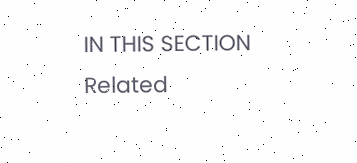IN THIS SECTION
Related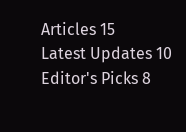Articles 15
Latest Updates 10
Editor's Picks 8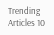Trending Articles 10